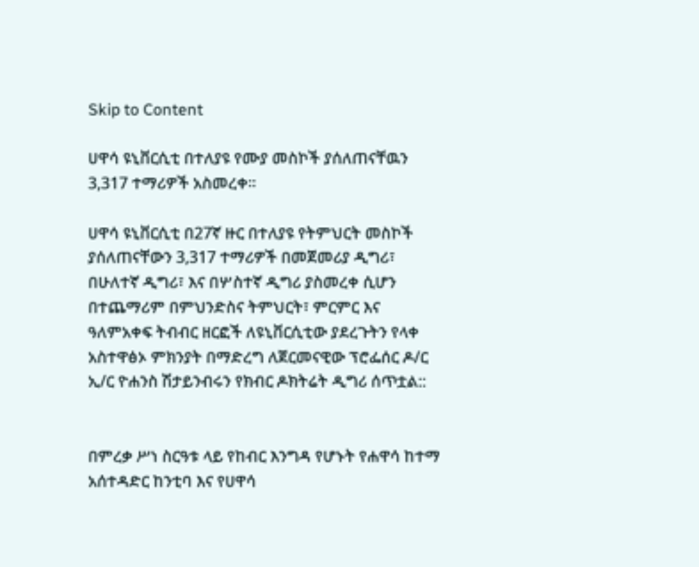Skip to Content

ሀዋሳ ዩኒቨርሲቲ በተለያዩ የሙያ መስኮች ያሰለጠናቸዉን 3,317 ተማሪዎች አስመረቀ።

ሀዋሳ ዩኒቨርሲቲ በ27ኛ ዙር በተለያዩ የትምህርት መስኮች ያሰለጠናቸውን 3,317 ተማሪዎች በመጀመሪያ ዲግሪ፣ በሁለተኛ ዲግሪ፣ እና በሦስተኛ ዲግሪ ያስመረቀ ሲሆን በተጨማሪም በምህንድስና ትምህርት፣ ምርምር እና ዓለምአቀፍ ትብብር ዘርፎች ለዩኒቨርሲቲው ያደረጉትን የላቀ አስተዋፅኦ ምክንያት በማድረግ ለጀርመናዊው ፕሮፌሰር ዶ/ር ኢ/ር ዮሐንስ ሽታይንብሩን የክብር ዶክትሬት ዲግሪ ሰጥቷል::


በምረቃ ሥነ ስርዓቱ ላይ የከብር እንግዳ የሆኑት የሐዋሳ ከተማ አሰተዳድር ከንቲባ እና የሀዋሳ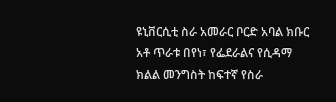ዩኒቨርሲቲ ስራ አመራር ቦርድ አባል ክቡር አቶ ጥራቱ በየነ፣ የፌደራልና የሲዳማ ክልል መንግስት ከፍተኛ የስራ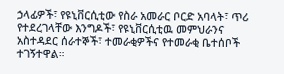ኃላፊዎች፣ የዩኒቨርሲቲው የስራ አመራር ቦርድ አባላት፣ ጥሪ የተደረገላቸው እንግዶች፣ የዩኒቨርሲቲዉ መምህራንና አስተዳደር ሰራተኞች፣ ተመራቂዎችና የተመራቂ ቤተሰቦች ተገኝተዋል።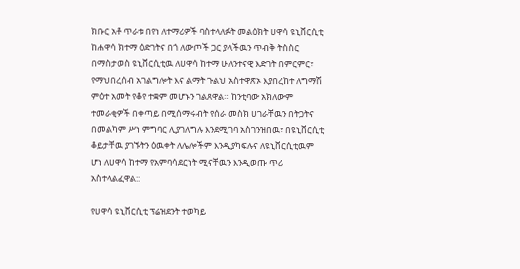ክቡር አቶ ጥራቱ በየነ ለተማሪዎች ባስተላለፉት መልዕክት ሀዋሳ ዩኒቨርሲቲ ከሐዋሳ ክተማ ዕድገትና በጎ ለውጦች ጋር ያላችዉን ጥብቅ ትስስር በማስታወስ ዩኒቨርሲቲዉ ለሀዋሳ ከተማ ሁለንተናዊ እድገት በምርምር፣ የማህበረሰብ አገልግሎት እና ልማት ጉልህ አስተዋጽኦ እያበረከተ ለግማሽ ምዕተ አመት የቆየ ተቋም መሆኑን ገልጸዋል። ከንቲባው አክለውም ተመራቂዎች በቀጣይ በሚሰማሩብት የሰራ መስክ ሀገራቸዉን በትጋትና በመልካም ሥነ ምግባር ሊያገለግሉ እንደሚገባ አስገንዝበዉ፣ በዩኒቨርሲቲ ቆይታቸዉ ያገኙትን ዕዉቀት ለሌሎችም እንዲያካፍሉና ለዩኒቨርሲቲዉም ሆነ ለሀዋሳ ከተማ የአምባሳደርነት ሚናቸዉን እንዲወጡ ጥሪ አስተላልፈዋል::

የሀዋሳ ዩኒቨርሲቲ ፕሬዝደንት ተወካይ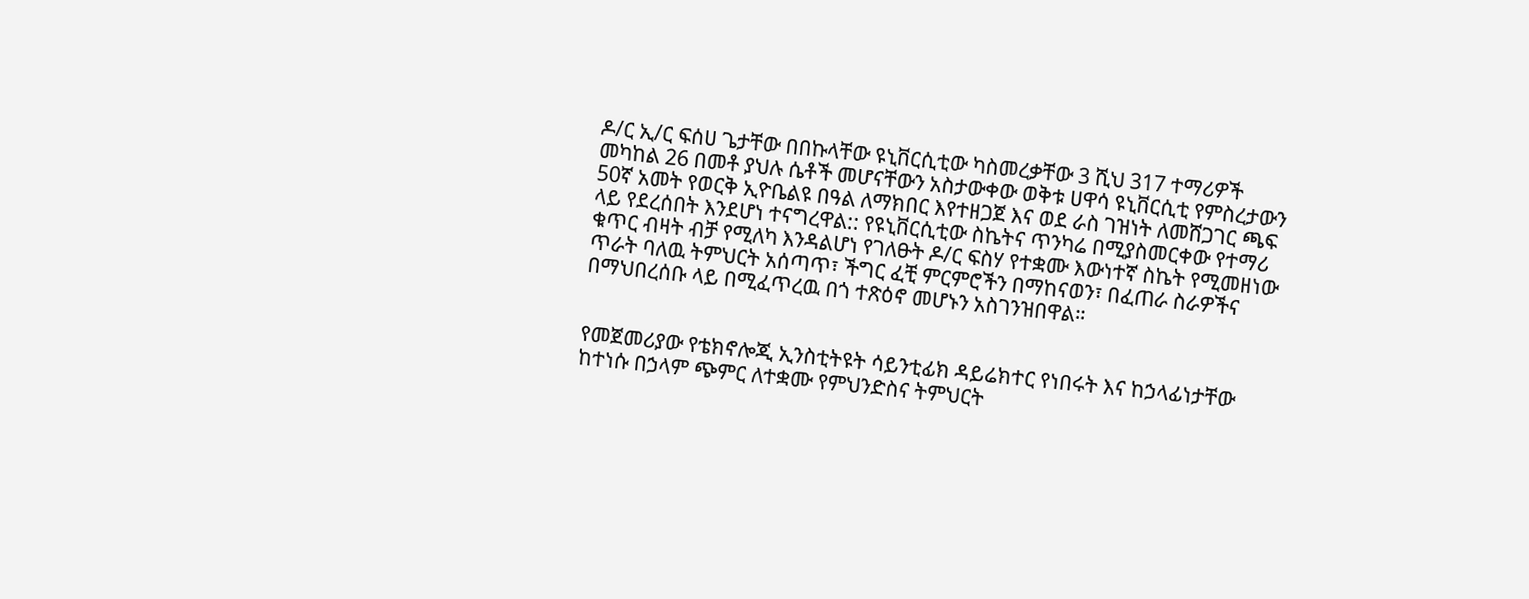ዶ/ር ኢ/ር ፍሰሀ ጌታቸው በበኩላቸው ዩኒቨርሲቲው ካስመረቃቸው 3 ሺህ 317 ተማሪዎች መካከል 26 በመቶ ያህሉ ሴቶች መሆናቸውን አስታውቀው ወቅቱ ሀዋሳ ዩኒቨርሲቲ የምስረታውን 50ኛ አመት የወርቅ ኢዮቤልዩ በዓል ለማክበር እየተዘጋጀ እና ወደ ራስ ገዝነት ለመሸጋገር ጫፍ ላይ የደረሰበት እንደሆነ ተናግረዋል:: የዩኒቨርሲቲው ስኬትና ጥንካሬ በሚያስመርቀው የተማሪ ቁጥር ብዛት ብቻ የሚለካ እንዳልሆነ የገለፁት ዶ/ር ፍስሃ የተቋሙ እውነተኛ ስኬት የሚመዘነው ጥራት ባለዉ ትምህርት አሰጣጥ፣ ችግር ፈቺ ምርምሮችን በማከናወን፣ በፈጠራ ስራዎችና በማህበረሰቡ ላይ በሚፈጥረዉ በጎ ተጽዕኖ መሆኑን አስገንዝበዋል።


የመጀመሪያው የቴክኖሎጂ ኢንስቲትዩት ሳይንቲፊክ ዳይሬክተር የነበሩት እና ከኃላፊነታቸው ከተነሱ በኃላም ጭምር ለተቋሙ የምህንድስና ትምህርት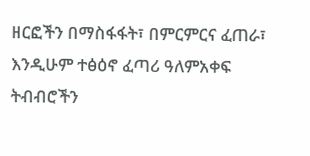ዘርፎችን በማስፋፋት፣ በምርምርና ፈጠራ፣ እንዲሁም ተፅዕኖ ፈጣሪ ዓለምአቀፍ ትብብሮችን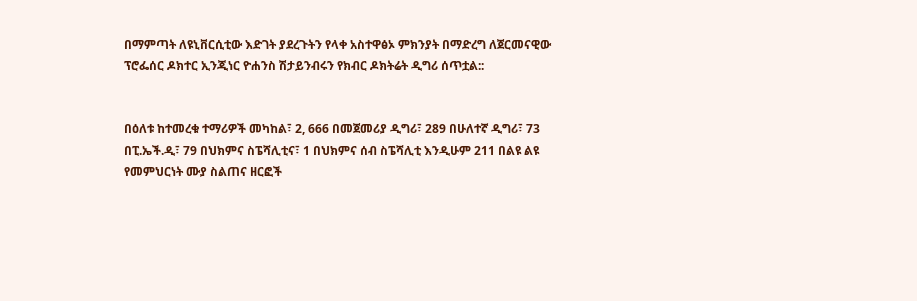በማምጣት ለዩኒቨርሲቲው እድገት ያደረጉትን የላቀ አስተዋፅኦ ምክንያት በማድረግ ለጀርመናዊው ፕሮፌሰር ዶክተር ኢንጂነር ዮሐንስ ሽታይንብሩን የክብር ዶክትሬት ዲግሪ ሰጥቷል::


በዕለቱ ከተመረቁ ተማሪዎች መካከል፣ 2, 666 በመጀመሪያ ዲግሪ፣ 289 በሁለተኛ ዲግሪ፣ 73 በፒ.ኤች.ዲ፣ 79 በህክምና ስፔሻሊቲና፣ 1 በህክምና ሰብ ስፔሻሊቲ እንዲሁም 211 በልዩ ልዩ የመምህርነት ሙያ ስልጠና ዘርፎች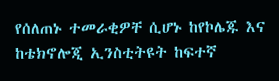የሰለጠኑ ተመራቂዎቸ ሲሆኑ ከየኮሌጁ እና ከቴክኖሎጂ ኢንስቲትዩት ከፍተኛ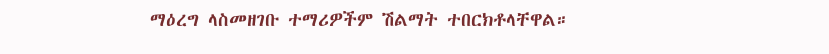ማዕረግ ላስመዘገቡ ተማሪዎችም ሽልማት ተበርክቶላቸዋል።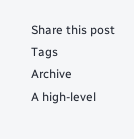Share this post
Tags
Archive
A high-level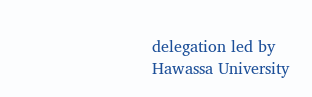delegation led by Hawassa University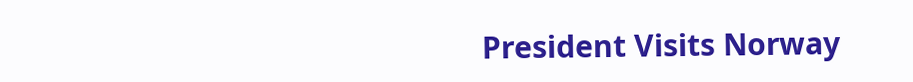President Visits Norway